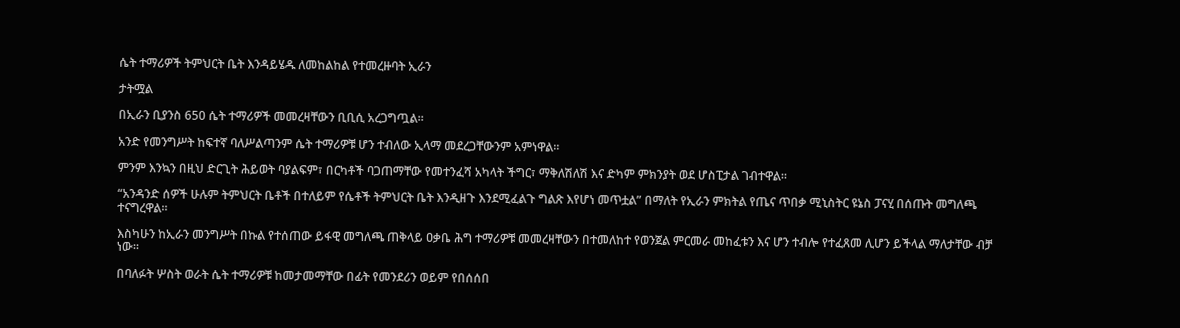ሴት ተማሪዎች ትምህርት ቤት እንዳይሄዱ ለመከልከል የተመረዙባት ኢራን

ታትሟል

በኢራን ቢያንስ 650 ሴት ተማሪዎች መመረዛቸውን ቢቢሲ አረጋግጧል።

አንድ የመንግሥት ከፍተኛ ባለሥልጣንም ሴት ተማሪዎቹ ሆን ተብለው ኢላማ መደረጋቸውንም አምነዋል።

ምንም እንኳን በዚህ ድርጊት ሕይወት ባያልፍም፣ በርካቶች ባጋጠማቸው የመተንፈሻ አካላት ችግር፣ ማቅለሽለሽ እና ድካም ምክንያት ወደ ሆስፒታል ገብተዋል።

“አንዳንድ ሰዎች ሁሉም ትምህርት ቤቶች በተለይም የሴቶች ትምህርት ቤት እንዲዘጉ እንደሚፈልጉ ግልጽ እየሆነ መጥቷል” በማለት የኢራን ምክትል የጤና ጥበቃ ሚኒስትር ዩኔስ ፓናሂ በሰጡት መግለጫ ተናግረዋል።

እስካሁን ከኢራን መንግሥት በኩል የተሰጠው ይፋዊ መግለጫ ጠቅላይ ዐቃቤ ሕግ ተማሪዎቹ መመረዛቸውን በተመለከተ የወንጀል ምርመራ መከፈቱን እና ሆን ተብሎ የተፈጸመ ሊሆን ይችላል ማለታቸው ብቻ ነው።

በባለፉት ሦስት ወራት ሴት ተማሪዎቹ ከመታመማቸው በፊት የመንደሪን ወይም የበሰሰበ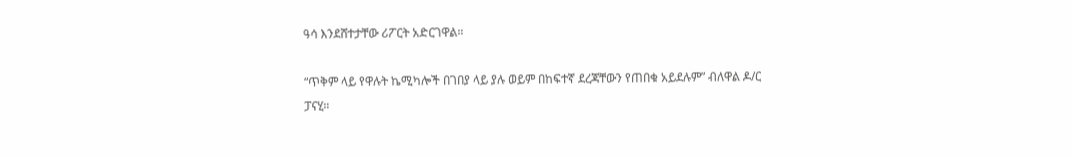ዓሳ እንደሸተታቸው ሪፖርት አድርገዋል።

“ጥቅም ላይ የዋሉት ኬሚካሎች በገበያ ላይ ያሉ ወይም በከፍተኛ ደረጃቸውን የጠበቁ አይደሉም” ብለዋል ዶ/ር ፓናሂ።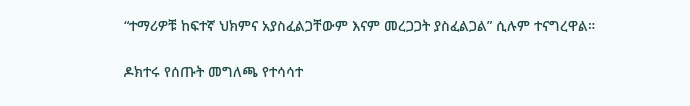“ተማሪዎቹ ከፍተኛ ህክምና አያስፈልጋቸውም እናም መረጋጋት ያስፈልጋል” ሲሉም ተናግረዋል።

ዶክተሩ የሰጡት መግለጫ የተሳሳተ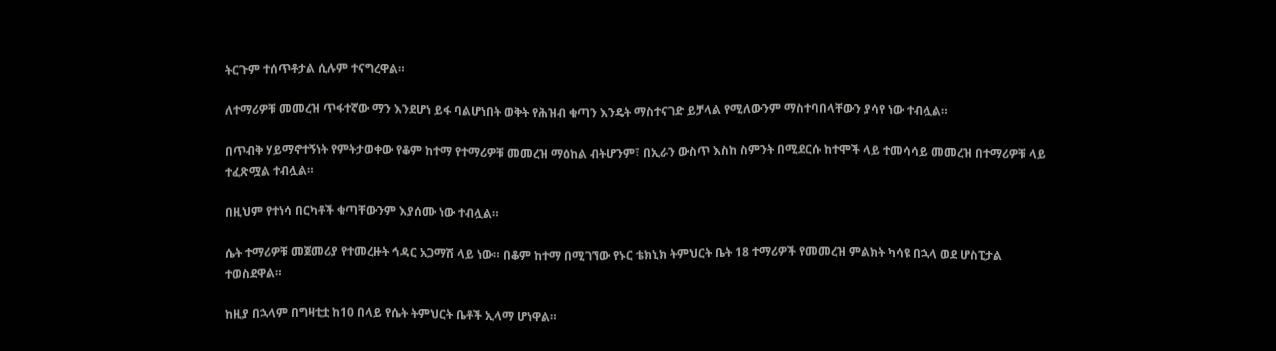ትርጉም ተሰጥቶታል ሲሉም ተናግረዋል።

ለተማሪዎቹ መመረዝ ጥፋተኛው ማን እንደሆነ ይፋ ባልሆነበት ወቅት የሕዝብ ቁጣን እንዴት ማስተናገድ ይቻላል የሚለውንም ማስተባበላቸውን ያሳየ ነው ተብሏል።

በጥብቅ ሃይማኖተኝነት የምትታወቀው የቆም ከተማ የተማሪዎቹ መመረዝ ማዕከል ብትሆንም፣ በኢራን ውስጥ እስከ ስምንት በሚደርሱ ከተሞች ላይ ተመሳሳይ መመረዝ በተማሪዎቹ ላይ ተፈጽሟል ተብሏል።

በዚህም የተነሳ በርካቶች ቁጣቸውንም እያሰሙ ነው ተብሏል።

ሴት ተማሪዎቹ መጀመሪያ የተመረዙት ኅዳር አጋማሽ ላይ ነው። በቆም ከተማ በሚገኘው የኑር ቴክኒክ ትምህርት ቤት 18 ተማሪዎች የመመረዝ ምልክት ካሳዩ በኋላ ወደ ሆስፒታል ተወስደዋል።

ከዚያ በኋላም በግዛቲቷ ከ10 በላይ የሴት ትምህርት ቤቶች ኢላማ ሆነዋል።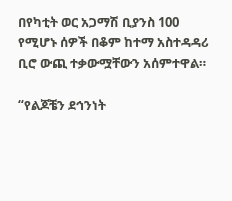በየካቲት ወር አጋማሽ ቢያንስ 100 የሚሆኑ ሰዎች በቆም ከተማ አስተዳዳሪ ቢሮ ውጪ ተቃውሟቸውን አሰምተዋል።

“የልጆቼን ደኅንነት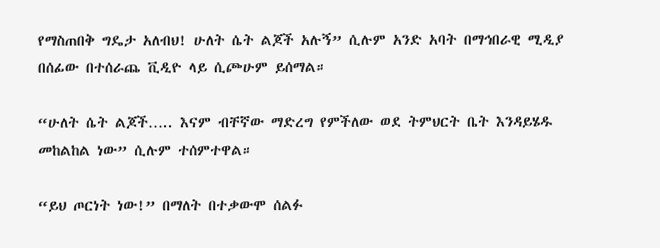የማስጠበቅ ግዴታ አለብህ! ሁለት ሴት ልጆች አሉኝ” ሲሉም አንድ አባት በማኅበራዊ ሚዲያ በሰፊው በተሰራጨ ቪዲዮ ላይ ሲጮሁም ይሰማል።

“ሁለት ሴት ልጆች….. እናም ብቸኛው ማድረግ የምችለው ወደ ትምህርት ቤት እንዳይሄዱ መከልከል ነው” ሲሉም ተሰምተዋል።

“ይህ ጦርነት ነው!” በማለት በተቃውሞ ሰልፉ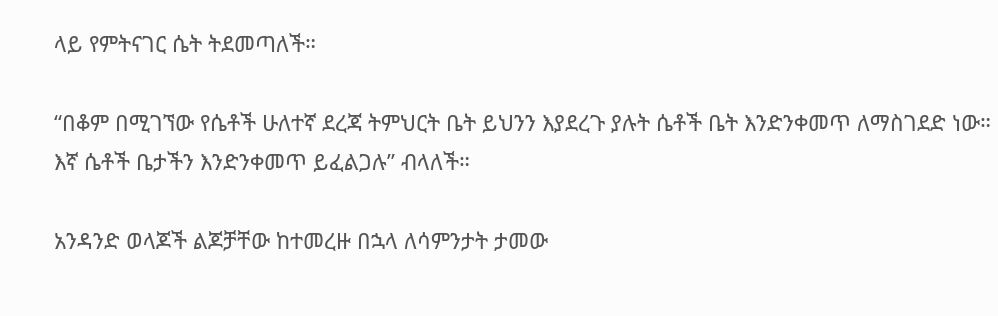ላይ የምትናገር ሴት ትደመጣለች።

“በቆም በሚገኘው የሴቶች ሁለተኛ ደረጃ ትምህርት ቤት ይህንን እያደረጉ ያሉት ሴቶች ቤት እንድንቀመጥ ለማስገደድ ነው። እኛ ሴቶች ቤታችን እንድንቀመጥ ይፈልጋሉ” ብላለች።

አንዳንድ ወላጆች ልጆቻቸው ከተመረዙ በኋላ ለሳምንታት ታመው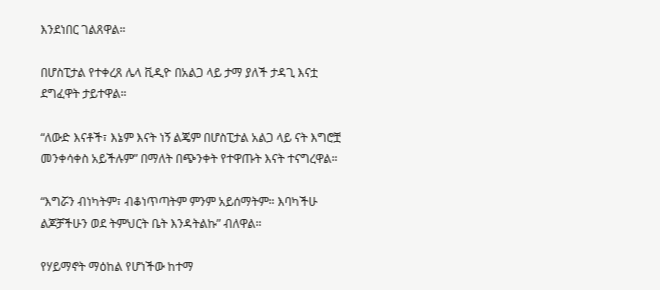እንደነበር ገልጸዋል።

በሆስፒታል የተቀረጸ ሌላ ቪዲዮ በአልጋ ላይ ታማ ያለች ታዳጊ እናቷ ደግፈዋት ታይተዋል።

“ለውድ እናቶች፣ እኔም እናት ነኝ ልጄም በሆስፒታል አልጋ ላይ ናት እግሮቿ መንቀሳቀስ አይችሉም” በማለት በጭንቀት የተዋጡት እናት ተናግረዋል።

“እግሯን ብነካትም፣ ብቆነጥጣትም ምንም አይሰማትም። እባካችሁ ልጆቻችሁን ወደ ትምህርት ቤት እንዳትልኩ” ብለዋል።

የሃይማኖት ማዕከል የሆነችው ከተማ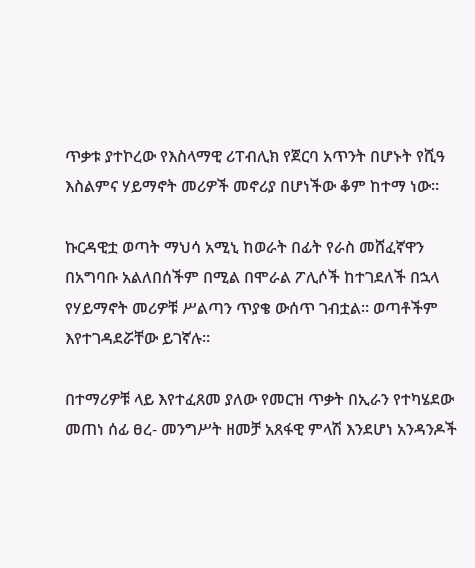ጥቃቱ ያተኮረው የእስላማዊ ሪፐብሊክ የጀርባ አጥንት በሆኑት የሺዓ እስልምና ሃይማኖት መሪዎች መኖሪያ በሆነችው ቆም ከተማ ነው።

ኩርዳዊቷ ወጣት ማህሳ አሚኒ ከወራት በፊት የራስ መሸፈኛዋን በአግባቡ አልለበሰችም በሚል በሞራል ፖሊሶች ከተገደለች በኋላ የሃይማኖት መሪዎቹ ሥልጣን ጥያቄ ውሰጥ ገብቷል። ወጣቶችም እየተገዳደሯቸው ይገኛሉ።

በተማሪዎቹ ላይ እየተፈጸመ ያለው የመርዝ ጥቃት በኢራን የተካሄደው መጠነ ሰፊ ፀረ- መንግሥት ዘመቻ አጸፋዊ ምላሽ እንደሆነ አንዳንዶች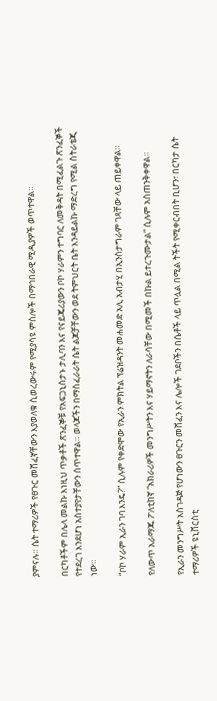ያምናሉ። ሴት ተማሪዎች የፀጉር መሸፈኛቸውን እያወለቁ ሲወረውሩም የሚያሳዩ ምስሎች በማኅበራዊ ሚዲያዎች ወጥተዋል።

በርካቶችም በሌላ መልኩ እነዚህ ጥቃቶች ጽንፈኞቹ የአፍጋኒስታኑ ታሊባን እና የናይጄሪያውን ቦኮ ሃራምን ተግባር ለመቅዳት በሚፈልጉ ጽንፈኞች የተደረገ እንደሆነ አስተያየታቸውን ሰጥተዋል። ወላጆችን በማስፈራራት ሴት ልጆቻቸውን ወደ ትምህርት ቤት እንዳይልኩ ማድረግ የሚል ስትራቴጂ ነው።

“ቦኮ ሃራም ኢራን ገባ እንዴ?” ሲሉም የቀድሞው የኢራን ምክትል ፕሬዝዳንት መሐመድ አሊ አብታሂ በኢንስታግራም ገጻቸው ላይ ጠይቀዋል።

የለውጥ አራማጁ ፖለቲከኛ “አክራሪዎች መንግሥትን እና ሃይማኖትን ለራሳቸው በሚመች በኩል ይተረጉሙታል” ሲሉም አስጠንቅቀዋል።

የኢራን መንግሥት አስገዳጅ የሆነውን ፀጉርን መሸፈን እና ሌሎች ገደቦችን በሴቶች ላይ ጥሏል በሚል ትችት የሚቀርብበት ቢሆን፣ በርካታ ሴት ተማሪዎች ዩኒቨርስቲ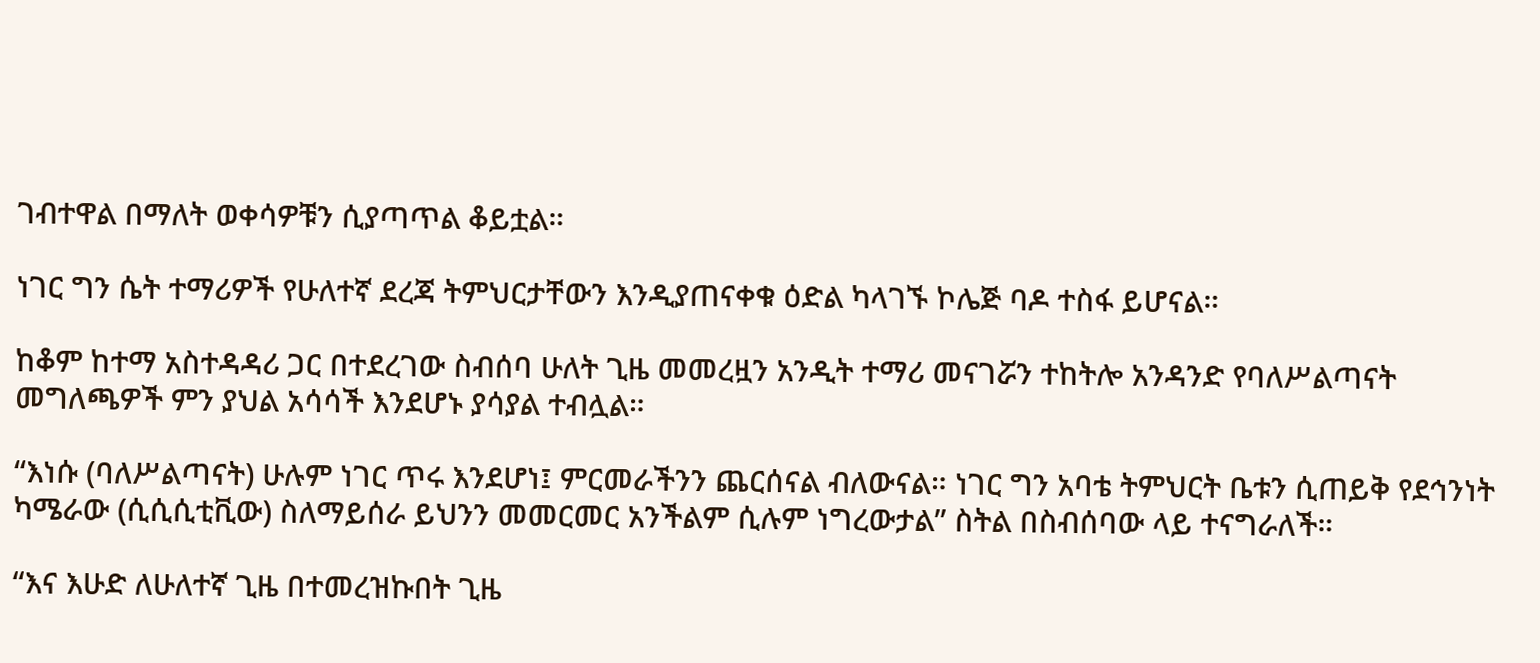ገብተዋል በማለት ወቀሳዎቹን ሲያጣጥል ቆይቷል።

ነገር ግን ሴት ተማሪዎች የሁለተኛ ደረጃ ትምህርታቸውን እንዲያጠናቀቁ ዕድል ካላገኙ ኮሌጅ ባዶ ተስፋ ይሆናል።

ከቆም ከተማ አስተዳዳሪ ጋር በተደረገው ስብሰባ ሁለት ጊዜ መመረዟን አንዲት ተማሪ መናገሯን ተከትሎ አንዳንድ የባለሥልጣናት መግለጫዎች ምን ያህል አሳሳች እንደሆኑ ያሳያል ተብሏል።

“እነሱ (ባለሥልጣናት) ሁሉም ነገር ጥሩ እንደሆነ፤ ምርመራችንን ጨርሰናል ብለውናል። ነገር ግን አባቴ ትምህርት ቤቱን ሲጠይቅ የደኅንነት ካሜራው (ሲሲሲቲቪው) ስለማይሰራ ይህንን መመርመር አንችልም ሲሉም ነግረውታል” ስትል በስብሰባው ላይ ተናግራለች።

“እና እሁድ ለሁለተኛ ጊዜ በተመረዝኩበት ጊዜ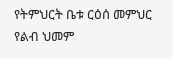የትምህርት ቤቱ ርዕሰ መምህር የልብ ህመም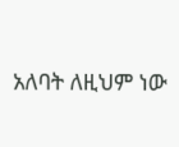አለባት ለዚህም ነው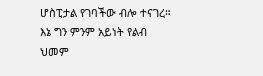ሆስፒታል የገባችው ብሎ ተናገረ። እኔ ግን ምንም አይነት የልብ ህመም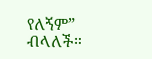የለኝም” ብላለች።